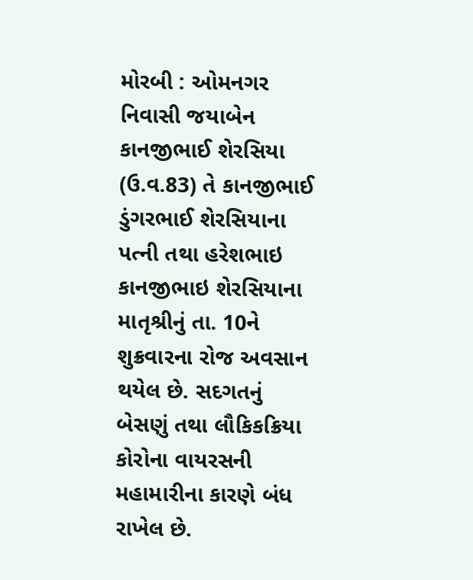મોરબી : ઓમનગર નિવાસી જયાબેન કાનજીભાઈ શેરસિયા (ઉ.વ.83) તે કાનજીભાઈ ડુંગરભાઈ શેરસિયાના પત્ની તથા હરેશભાઇ કાનજીભાઇ શેરસિયાના માતૃશ્રીનું તા. 10ને શુક્રવારના રોજ અવસાન થયેલ છે. સદગતનું બેસણું તથા લૌકિકક્રિયા કોરોના વાયરસની મહામારીના કારણે બંધ રાખેલ છે.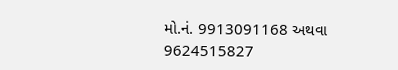મો.નં. 9913091168 અથવા 9624515827